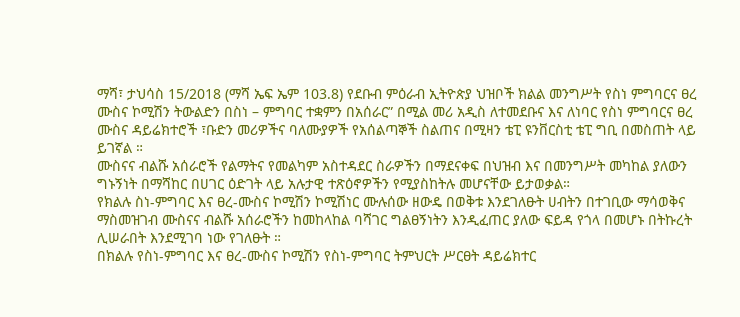ማሻ፣ ታህሳስ 15/2018 (ማሻ ኤፍ ኤም 103.8) የደቡብ ምዕራብ ኢትዮጵያ ህዝቦች ክልል መንግሥት የስነ ምግባርና ፀረ ሙስና ኮሚሽን ትውልድን በስነ – ምግባር ተቋምን በአሰራር” በሚል መሪ አዲስ ለተመደቡና እና ለነባር የስነ ምግባርና ፀረ ሙስና ዳይሬክተሮች ፣ቡድን መሪዎችና ባለሙያዎች የአሰልጣኞች ስልጠና በሚዛን ቴፒ ዩንቨርስቲ ቴፒ ግቢ በመስጠት ላይ ይገኛል ።
ሙስናና ብልሹ አሰራሮች የልማትና የመልካም አስተዳደር ስራዎችን በማደናቀፍ በህዝብ እና በመንግሥት መካከል ያለውን ግኑኝነት በማሻከር በሀገር ዕድገት ላይ አሉታዊ ተጽዕኖዎችን የሚያስከትሉ መሆናቸው ይታወቃል።
የክልሉ ስነ-ምግባር እና ፀረ-ሙስና ኮሚሽን ኮሚሽነር ሙሉሰው ዘውዴ በወቅቱ እንደገለፁት ሀብትን በተገቢው ማሳወቅና ማስመዝገብ ሙስናና ብልሹ አሰራሮችን ከመከላከል ባሻገር ግልፀኝነትን እንዲፈጠር ያለው ፍይዳ የጎላ በመሆኑ በትኩረት ሊሠራበት እንደሚገባ ነው የገለፁት ።
በክልሉ የስነ-ምግባር እና ፀረ-ሙስና ኮሚሽን የስነ-ምግባር ትምህርት ሥርፀት ዳይሬክተር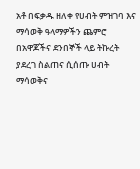አቶ በፍቃዱ ዘለቀ የሀብት ምዝገባ እና ማሳወቅ ዓላማዎችን ጨምሮ በአዋጆችና ደንበኞች ላይ ትኩረት ያደረገ ስልጠና ሲሰጡ ሀብት ማሳወቅና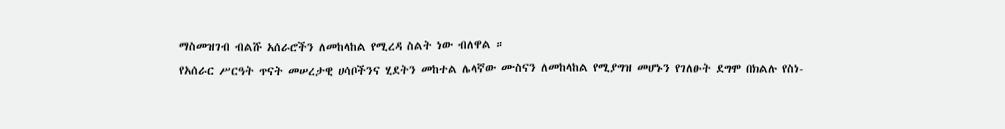ማስመዝገብ ብልሹ አሰራሮችን ለመከላከል የሚረዳ ስልት ነው ብለዋል ።
የአሰራር ሥርዓት ጥናት መሠረታዊ ሀሳቦችንና ሂደትን መከተል ሌላኛው ሙስናን ለመከላከል የሚያግዝ መሆኑን የገለፁት ደግሞ በክልሉ የስነ-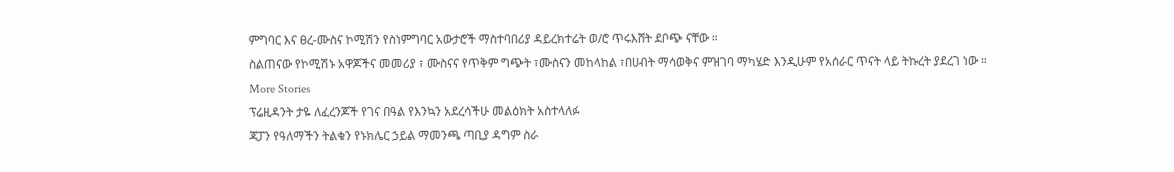ምግባር እና ፀረ-ሙስና ኮሚሽን የስነምግባር አውታሮች ማስተባበሪያ ዳይረክተሬት ወ/ሮ ጥሩእሸት ደቦጭ ናቸው ።
ስልጠናው የኮሚሽኑ አዋጆችና መመሪያ ፣ ሙስናና የጥቅም ግጭት ፣ሙስናን መከላከል ፣በሀብት ማሳወቅና ምዝገባ ማካሄድ እንዲሁም የአሰራር ጥናት ላይ ትኩረት ያደረገ ነው ።
More Stories
ፕሬዚዳንት ታዬ ለፈረንጆች የገና በዓል የእንኳን አደረሳችሁ መልዕክት አስተላለፉ
ጃፓን የዓለማችን ትልቁን የኑክሌር ኃይል ማመንጫ ጣቢያ ዳግም ስራ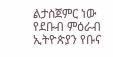ልታስጀምር ነው
የደቡብ ምዕራብ ኢትዮጵያን የቡና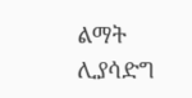ልማት ሊያሳድግ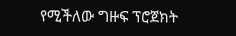የሚችለው ግዙፍ ፕሮጀክት